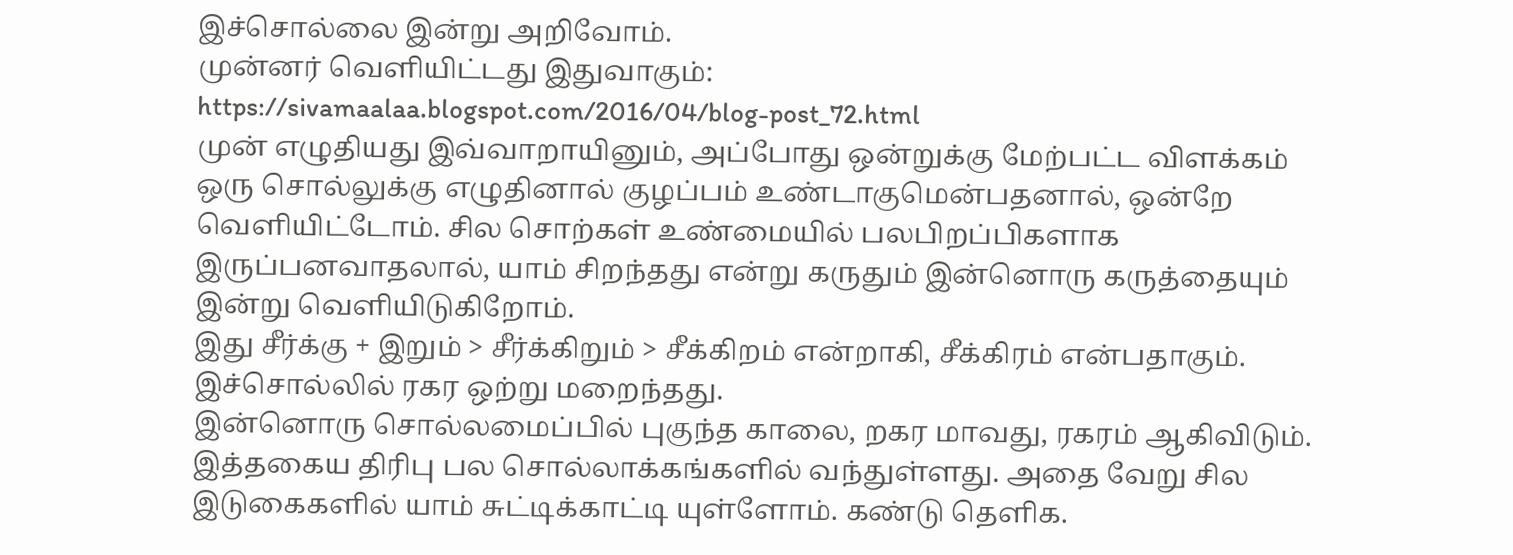இச்சொல்லை இன்று அறிவோம்.
முன்னர் வெளியிட்டது இதுவாகும்:
https://sivamaalaa.blogspot.com/2016/04/blog-post_72.html
முன் எழுதியது இவ்வாறாயினும், அப்போது ஒன்றுக்கு மேற்பட்ட விளக்கம் ஒரு சொல்லுக்கு எழுதினால் குழப்பம் உண்டாகுமென்பதனால், ஒன்றே வெளியிட்டோம். சில சொற்கள் உண்மையில் பலபிறப்பிகளாக இருப்பனவாதலால், யாம் சிறந்தது என்று கருதும் இன்னொரு கருத்தையும் இன்று வெளியிடுகிறோம்.
இது சீர்க்கு + இறும் > சீர்க்கிறும் > சீக்கிறம் என்றாகி, சீக்கிரம் என்பதாகும்.
இச்சொல்லில் ரகர ஒற்று மறைந்தது.
இன்னொரு சொல்லமைப்பில் புகுந்த காலை, றகர மாவது, ரகரம் ஆகிவிடும்.
இத்தகைய திரிபு பல சொல்லாக்கங்களில் வந்துள்ளது. அதை வேறு சில இடுகைகளில் யாம் சுட்டிக்காட்டி யுள்ளோம். கண்டு தெளிக.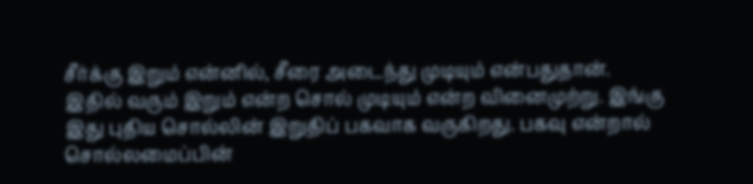சீர்க்கு இறும் என்னில், சீரை அடைந்து முடியும் என்பதுதான். இதில் வரும் இறும் என்ற சொல் முடியும் என்ற வினைமுற்று. இங்கு இது புதிய சொல்லின் இறுதிப் பகவாக வருகிறது. பகவு என்றால் சொல்லமைப்பின்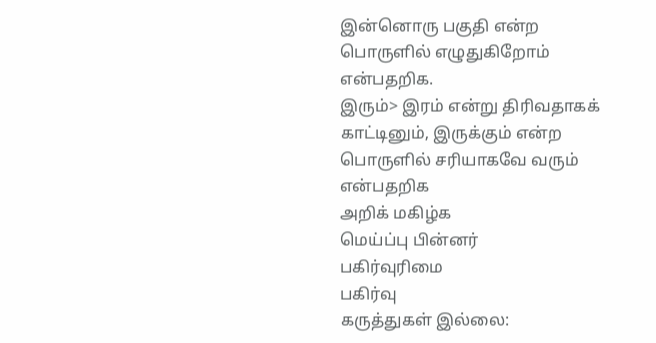இன்னொரு பகுதி என்ற பொருளில் எழுதுகிறோம் என்பதறிக.
இரும்> இரம் என்று திரிவதாகக் காட்டினும், இருக்கும் என்ற பொருளில் சரியாகவே வரும் என்பதறிக
அறிக் மகிழ்க
மெய்ப்பு பின்னர்
பகிர்வுரிமை
பகிர்வு
கருத்துகள் இல்லை: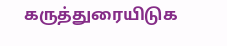கருத்துரையிடுக